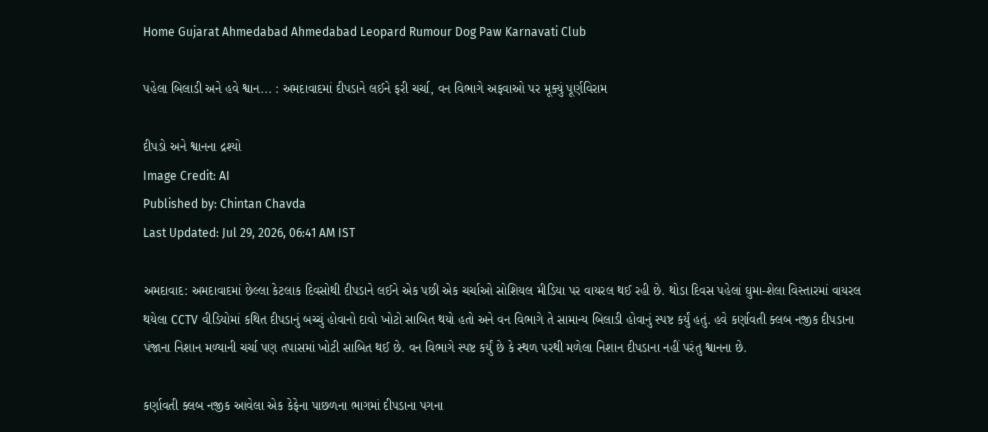Home Gujarat Ahmedabad Ahmedabad Leopard Rumour Dog Paw Karnavati Club

પહેલા બિલાડી અને હવે શ્વાન... : અમદાવાદમાં દીપડાને લઈને ફરી ચર્ચા, વન વિભાગે અફવાઓ પર મૂક્યું પૂર્ણવિરામ

દીપડો અને શ્વાનના દ્રશ્યો
Image Credit: AI
Published by: Chintan Chavda
Last Updated: Jul 29, 2026, 06:41 AM IST

અમદાવાદ: અમદાવાદમાં છેલ્લા કેટલાક દિવસોથી દીપડાને લઈને એક પછી એક ચર્ચાઓ સોશિયલ મીડિયા પર વાયરલ થઈ રહી છે. થોડા દિવસ પહેલાં ઘુમા-શેલા વિસ્તારમાં વાયરલ થયેલા CCTV વીડિયોમાં કથિત દીપડાનું બચ્ચું હોવાનો દાવો ખોટો સાબિત થયો હતો અને વન વિભાગે તે સામાન્ય બિલાડી હોવાનું સ્પષ્ટ કર્યું હતું. હવે કર્ણાવતી ક્લબ નજીક દીપડાના પંજાના નિશાન મળ્યાની ચર્ચા પણ તપાસમાં ખોટી સાબિત થઈ છે. વન વિભાગે સ્પષ્ટ કર્યું છે કે સ્થળ પરથી મળેલા નિશાન દીપડાના નહીં પરંતુ શ્વાનના છે.

કર્ણાવતી ક્લબ નજીક આવેલા એક કેફેના પાછળના ભાગમાં દીપડાના પગના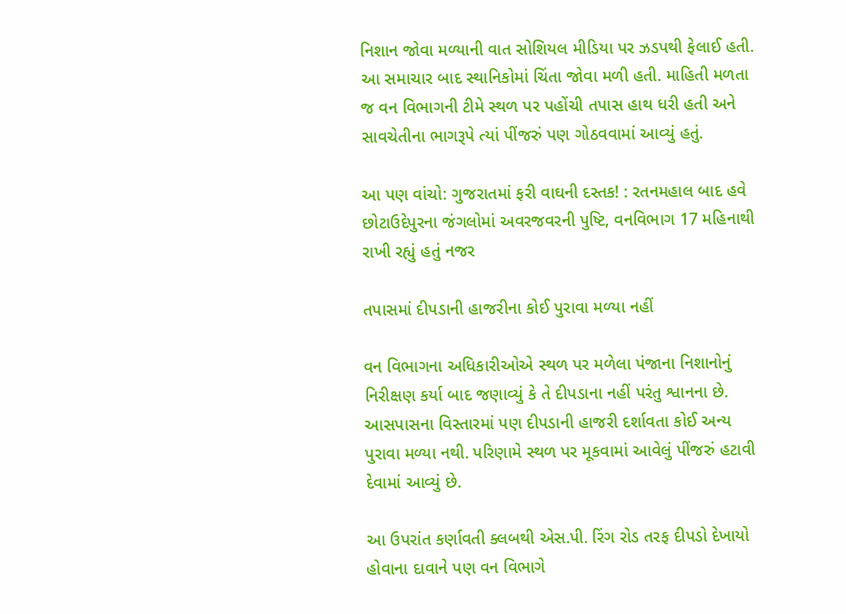નિશાન જોવા મળ્યાની વાત સોશિયલ મીડિયા પર ઝડપથી ફેલાઈ હતી. આ સમાચાર બાદ સ્થાનિકોમાં ચિંતા જોવા મળી હતી. માહિતી મળતા જ વન વિભાગની ટીમે સ્થળ પર પહોંચી તપાસ હાથ ધરી હતી અને સાવચેતીના ભાગરૂપે ત્યાં પીંજરું પણ ગોઠવવામાં આવ્યું હતું.

આ પણ વાંચો: ગુજરાતમાં ફરી વાઘની દસ્તક! : રતનમહાલ બાદ હવે છોટાઉદેપુરના જંગલોમાં અવરજવરની પુષ્ટિ, વનવિભાગ 17 મહિનાથી રાખી રહ્યું હતું નજર

તપાસમાં દીપડાની હાજરીના કોઈ પુરાવા મળ્યા નહીં

વન વિભાગના અધિકારીઓએ સ્થળ પર મળેલા પંજાના નિશાનોનું નિરીક્ષણ કર્યા બાદ જણાવ્યું કે તે દીપડાના નહીં પરંતુ શ્વાનના છે. આસપાસના વિસ્તારમાં પણ દીપડાની હાજરી દર્શાવતા કોઈ અન્ય પુરાવા મળ્યા નથી. પરિણામે સ્થળ પર મૂકવામાં આવેલું પીંજરું હટાવી દેવામાં આવ્યું છે.

આ ઉપરાંત કર્ણાવતી ક્લબથી એસ.પી. રિંગ રોડ તરફ દીપડો દેખાયો હોવાના દાવાને પણ વન વિભાગે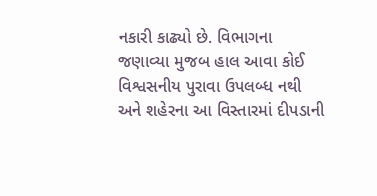નકારી કાઢ્યો છે. વિભાગના જણાવ્યા મુજબ હાલ આવા કોઈ વિશ્વસનીય પુરાવા ઉપલબ્ધ નથી અને શહેરના આ વિસ્તારમાં દીપડાની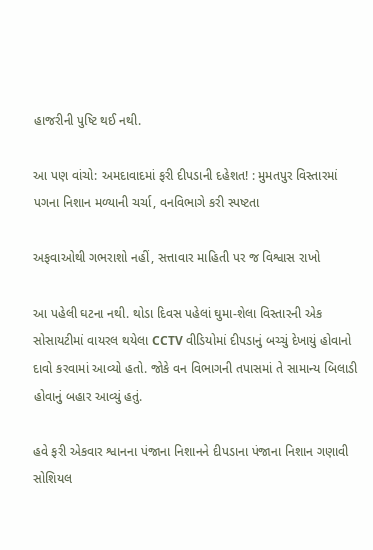હાજરીની પુષ્ટિ થઈ નથી.

આ પણ વાંચો: અમદાવાદમાં ફરી દીપડાની દહેશત! : મુમતપુર વિસ્તારમાં પગના નિશાન મળ્યાની ચર્ચા, વનવિભાગે કરી સ્પષ્ટતા

અફવાઓથી ગભરાશો નહીં, સત્તાવાર માહિતી પર જ વિશ્વાસ રાખો

આ પહેલી ઘટના નથી. થોડા દિવસ પહેલાં ઘુમા-શેલા વિસ્તારની એક સોસાયટીમાં વાયરલ થયેલા CCTV વીડિયોમાં દીપડાનું બચ્ચું દેખાયું હોવાનો દાવો કરવામાં આવ્યો હતો. જોકે વન વિભાગની તપાસમાં તે સામાન્ય બિલાડી હોવાનું બહાર આવ્યું હતું.

હવે ફરી એકવાર શ્વાનના પંજાના નિશાનને દીપડાના પંજાના નિશાન ગણાવી સોશિયલ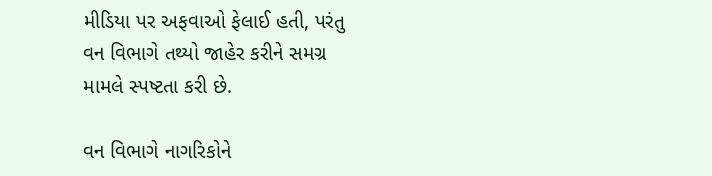મીડિયા પર અફવાઓ ફેલાઈ હતી, પરંતુ વન વિભાગે તથ્યો જાહેર કરીને સમગ્ર મામલે સ્પષ્ટતા કરી છે.

વન વિભાગે નાગરિકોને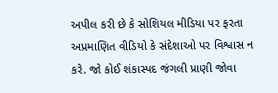અપીલ કરી છે કે સોશિયલ મીડિયા પર ફરતા અપ્રમાણિત વીડિયો કે સંદેશાઓ પર વિશ્વાસ ન કરે. જો કોઈ શંકાસ્પદ જંગલી પ્રાણી જોવા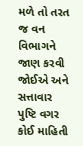મળે તો તરત જ વન વિભાગને જાણ કરવી જોઈએ અને સત્તાવાર પુષ્ટિ વગર કોઈ માહિતી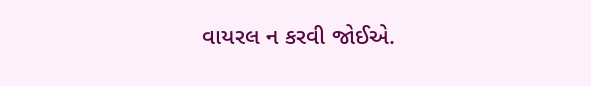વાયરલ ન કરવી જોઈએ.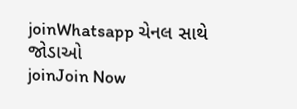joinWhatsapp ચેનલ સાથે જોડાઓ
joinJoin Now